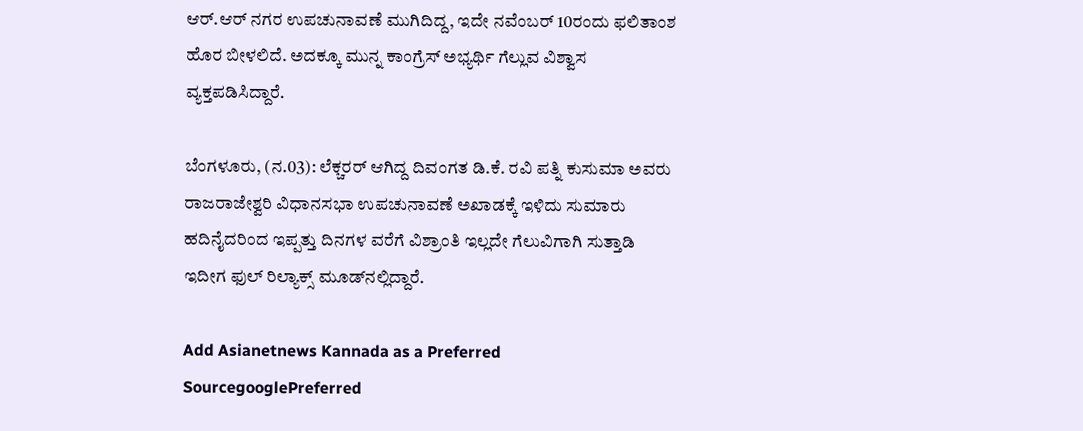ಆರ್.ಆರ್ ನಗರ ಉಪಚುನಾವಣೆ ಮುಗಿದಿದ್ದ, ಇದೇ ನವೆಂಬರ್ 10ರಂದು ಫಲಿತಾಂಶ ಹೊರ ಬೀಳಲಿದೆ. ಅದಕ್ಕೂ ಮುನ್ನ ಕಾಂಗ್ರೆಸ್ ಅಭ್ಯರ್ಥಿ ಗೆಲ್ಲುವ ವಿಶ್ವಾಸ ವ್ಯಕ್ತಪಡಿಸಿದ್ದಾರೆ.

ಬೆಂಗಳೂರು, (ನ.03): ಲೆಕ್ಚರರ್ ಆಗಿದ್ದ ದಿವಂಗತ ಡಿ.ಕೆ. ರವಿ ಪತ್ನಿ ಕುಸುಮಾ ಅವರು ರಾಜರಾಜೇಶ್ವರಿ ವಿಧಾನಸಭಾ ಉಪಚುನಾವಣೆ ಅಖಾಡಕ್ಕೆ ಇಳಿದು ಸುಮಾರು ಹದಿನೈದರಿಂದ ಇಪ್ಪತ್ತು ದಿನಗಳ ವರೆಗೆ ವಿಶ್ರಾಂತಿ ಇಲ್ಲದೇ ಗೆಲುವಿಗಾಗಿ ಸುತ್ತಾಡಿ ಇದೀಗ ಫುಲ್ ರಿಲ್ಯಾಕ್ಸ್ ಮೂಡ್‌ನಲ್ಲಿದ್ದಾರೆ.

Add Asianetnews Kannada as a Preferred SourcegooglePreferred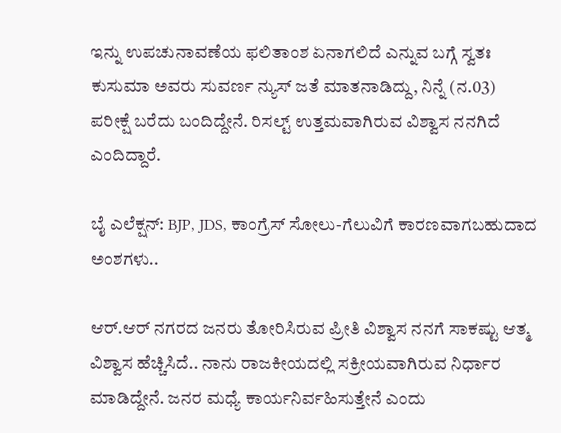ಇನ್ನು ಉಪಚುನಾವಣೆಯ ಫಲಿತಾಂಶ ಏನಾಗಲಿದೆ ಎನ್ನುವ ಬಗ್ಗೆ ಸ್ವತಃ ಕುಸುಮಾ ಅವರು ಸುವರ್ಣ ನ್ಯುಸ್ ಜತೆ ಮಾತನಾಡಿದ್ದು, ನಿನ್ನೆ (ನ.03) ಪರೀಕ್ಷೆ ಬರೆದು ಬಂದಿದ್ದೇನೆ. ರಿಸಲ್ಟ್ ಉತ್ತಮವಾಗಿರುವ ವಿಶ್ವಾಸ ನನಗಿದೆ ಎಂದಿದ್ದಾರೆ.

ಬೈ ಎಲೆಕ್ಷನ್: BJP, JDS, ಕಾಂಗ್ರೆಸ್ ಸೋಲು-ಗೆಲುವಿಗೆ ಕಾರಣವಾಗಬಹುದಾದ ಅಂಶಗಳು..

ಆರ್.ಆರ್ ನಗರದ ಜನರು ತೋರಿಸಿರುವ ಪ್ರೀತಿ ವಿಶ್ವಾಸ ನನಗೆ ಸಾಕಷ್ಟು ಆತ್ಮ ವಿಶ್ವಾಸ ಹೆಚ್ಚಿಸಿದೆ.. ನಾನು ರಾಜಕೀಯದಲ್ಲಿ ಸಕ್ರೀಯವಾಗಿರುವ ನಿರ್ಧಾರ ಮಾಡಿದ್ದೇನೆ. ಜನರ ಮಧ್ಯೆ ಕಾರ್ಯನಿರ್ವಹಿಸುತ್ತೇನೆ ಎಂದು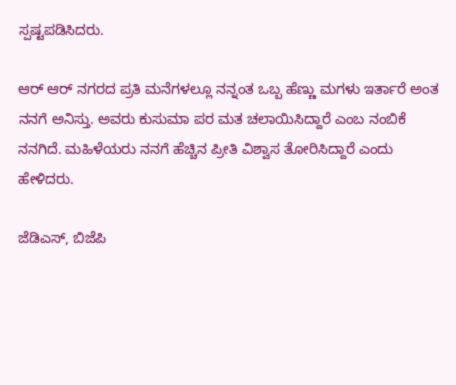ಸ್ಪಷ್ಟಪಡಿಸಿದರು.

ಆರ್ ಆರ್ ನಗರದ ಪ್ರತಿ ಮನೆಗಳಲ್ಲೂ ನನ್ನಂತ ಒಬ್ಬ ಹೆಣ್ಣು ಮಗಳು ಇರ್ತಾರೆ ಅಂತ ನನಗೆ ಅನಿಸ್ತು. ಅವರು ಕುಸುಮಾ ಪರ ಮತ ಚಲಾಯಿಸಿದ್ದಾರೆ ಎಂಬ ನಂಬಿಕೆ ನನಗಿದೆ. ಮಹಿಳೆಯರು ನನಗೆ ಹೆಚ್ಚಿನ ಪ್ರೀತಿ ವಿಶ್ವಾಸ ತೋರಿಸಿದ್ದಾರೆ ಎಂದು ಹೇಳಿದರು.

ಜೆಡಿಎಸ್, ಬಿಜೆಪಿ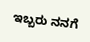ಇಬ್ಬರು ನನಗೆ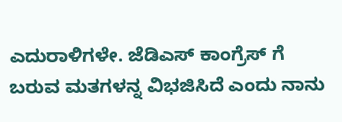ಎದುರಾಳಿಗಳೇ. ಜೆಡಿಎಸ್ ಕಾಂಗ್ರೆಸ್ ಗೆ ಬರುವ ಮತಗಳನ್ನ ವಿಭಜಿಸಿದೆ ಎಂದು ನಾನು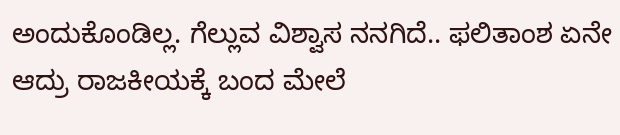ಅಂದುಕೊಂಡಿಲ್ಲ. ಗೆಲ್ಲುವ ವಿಶ್ವಾಸ ನನಗಿದೆ.. ಫಲಿತಾಂಶ ಏನೇ ಆದ್ರು ರಾಜಕೀಯಕ್ಕೆ ಬಂದ ಮೇಲೆ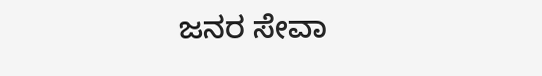ಜನರ ಸೇವಾ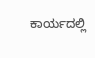ಕಾರ್ಯದಲ್ಲಿ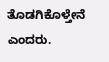ತೊಡಗಿಕೊಳ್ತೇನೆ ಎಂದರು.